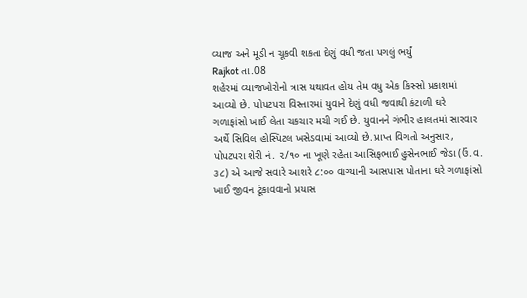વ્યાજ અને મૂડી ન ચૂકવી શકતા દેણું વધી જતા પગલું ભર્યું
Rajkot તા.08
શહેરમાં વ્યાજખોરોનો ત્રાસ યથાવત હોય તેમ વધુ એક કિસ્સો પ્રકાશમાં આવ્યો છે. પોપટપરા વિસ્તારમાં યુવાને દેણું વધી જવાથી કંટાળી ઘરે ગળાફાંસો ખાઈ લેતા ચકચાર મચી ગઈ છે. યુવાનને ગંભીર હાલતમાં સારવાર અર્થે સિવિલ હોસ્પિટલ ખસેડવામાં આવ્યો છે.પ્રાપ્ત વિગતો અનુસાર, પોપટપરા શેરી નં. ૨/૧૦ ના ખૂણે રહેતા આસિફભાઈ હુસેનભાઈ જેડા (ઉં.વ. ૩૮) એ આજે સવારે આશરે ૮:૦૦ વાગ્યાની આસપાસ પોતાના ઘરે ગળાફાંસો ખાઈ જીવન ટૂંકાવવાનો પ્રયાસ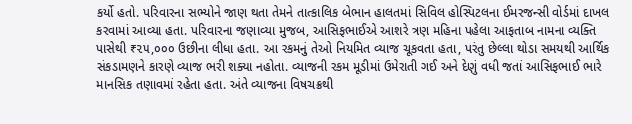કર્યો હતો. પરિવારના સભ્યોને જાણ થતા તેમને તાત્કાલિક બેભાન હાલતમાં સિવિલ હોસ્પિટલના ઈમરજન્સી વોર્ડમાં દાખલ કરવામાં આવ્યા હતા. પરિવારના જણાવ્યા મુજબ, આસિફભાઈએ આશરે ત્રણ મહિના પહેલા આફતાબ નામના વ્યક્તિ પાસેથી ₹૨૫,૦૦૦ ઉછીના લીધા હતા. આ રકમનું તેઓ નિયમિત વ્યાજ ચૂકવતા હતા, પરંતુ છેલ્લા થોડા સમયથી આર્થિક સંકડામણને કારણે વ્યાજ ભરી શક્યા નહોતા. વ્યાજની રકમ મૂડીમાં ઉમેરાતી ગઈ અને દેણું વધી જતાં આસિફભાઈ ભારે માનસિક તણાવમાં રહેતા હતા. અંતે વ્યાજના વિષચક્રથી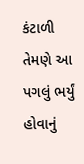કંટાળી તેમણે આ પગલું ભર્યું હોવાનું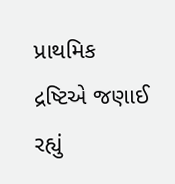પ્રાથમિક દ્રષ્ટિએ જણાઈ રહ્યું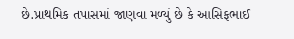છે.પ્રાથમિક તપાસમાં જાણવા મળ્યું છે કે આસિફભાઈ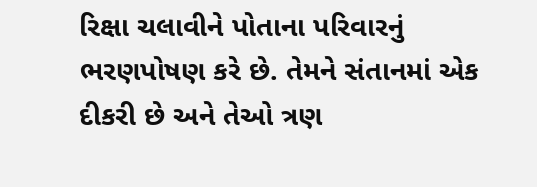રિક્ષા ચલાવીને પોતાના પરિવારનું ભરણપોષણ કરે છે. તેમને સંતાનમાં એક દીકરી છે અને તેઓ ત્રણ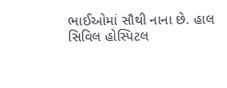ભાઈઓમાં સૌથી નાના છે. હાલ સિવિલ હોસ્પિટલ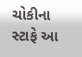ચોકીના સ્ટાફે આ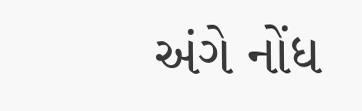અંગે નોંધ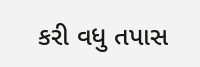કરી વધુ તપાસ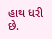હાથ ધરી છે.